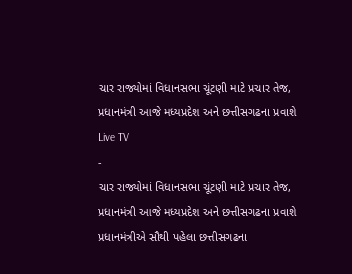ચાર રાજ્યોમાં વિધાનસભા ચૂંટણી માટે પ્રચાર તેજ, પ્રધાનમંત્રી આજે મધ્યપ્રદેશ અને છત્તીસગઢના પ્રવાશે
Live TV
-
ચાર રાજ્યોમાં વિધાનસભા ચૂંટણી માટે પ્રચાર તેજ, પ્રધાનમંત્રી આજે મધ્યપ્રદેશ અને છત્તીસગઢના પ્રવાશે
પ્રધાનમંત્રીએ સૌથી પહેલા છત્તીસગઢના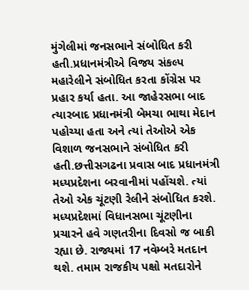મુંગેલીમાં જનસભાને સંબોધિત કરી હતી.પ્રધાનમંત્રીએ વિજય સંકલ્પ મહારેલીને સંબોધિત કરતા કોંગ્રેસ પર પ્રહાર કર્યા હતા. આ જાહેરસભા બાદ ત્યારબાદ પ્રધાનમંત્રી બેમચા ભાથા મેદાન પહોચ્યા હતા અને ત્યાં તેઓએ એક વિશાળ જનસભાને સંબોધિત કરી હતી.છત્તીસગઢના પ્રવાસ બાદ પ્રધાનમંત્રી મધ્યપ્રદેશના બરવાનીમાં પહોંચશે. ત્યાં તેઓ એક ચૂંટણી રેલીને સંબોધિત કરશે.
મધ્યપ્રદેશમાં વિધાનસભા ચૂંટણીના પ્રચારને હવે ગણતરીના દિવસો જ બાકી રહ્યા છે. રાજ્યમાં 17 નવેમ્બરે મતદાન થશે. તમામ રાજકીય પક્ષો મતદારોને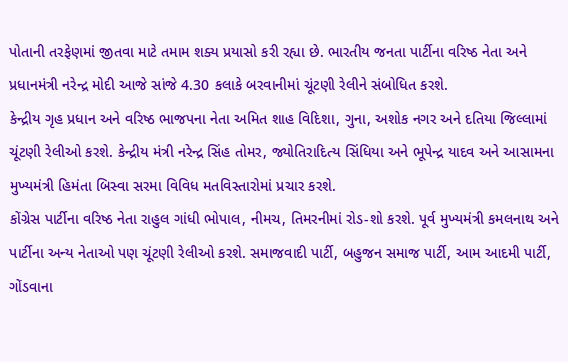પોતાની તરફેણમાં જીતવા માટે તમામ શક્ય પ્રયાસો કરી રહ્યા છે. ભારતીય જનતા પાર્ટીના વરિષ્ઠ નેતા અને પ્રધાનમંત્રી નરેન્દ્ર મોદી આજે સાંજે 4.30 કલાકે બરવાનીમાં ચૂંટણી રેલીને સંબોધિત કરશે.
કેન્દ્રીય ગૃહ પ્રધાન અને વરિષ્ઠ ભાજપના નેતા અમિત શાહ વિદિશા, ગુના, અશોક નગર અને દતિયા જિલ્લામાં ચૂંટણી રેલીઓ કરશે. કેન્દ્રીય મંત્રી નરેન્દ્ર સિંહ તોમર, જ્યોતિરાદિત્ય સિંધિયા અને ભૂપેન્દ્ર યાદવ અને આસામના મુખ્યમંત્રી હિમંતા બિસ્વા સરમા વિવિધ મતવિસ્તારોમાં પ્રચાર કરશે.
કોંગ્રેસ પાર્ટીના વરિષ્ઠ નેતા રાહુલ ગાંધી ભોપાલ, નીમચ, તિમરનીમાં રોડ-શો કરશે. પૂર્વ મુખ્યમંત્રી કમલનાથ અને પાર્ટીના અન્ય નેતાઓ પણ ચૂંટણી રેલીઓ કરશે. સમાજવાદી પાર્ટી, બહુજન સમાજ પાર્ટી, આમ આદમી પાર્ટી, ગોંડવાના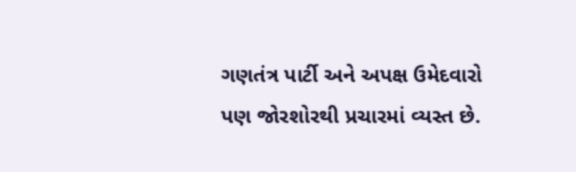ગણતંત્ર પાર્ટી અને અપક્ષ ઉમેદવારો પણ જોરશોરથી પ્રચારમાં વ્યસ્ત છે.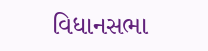વિધાનસભા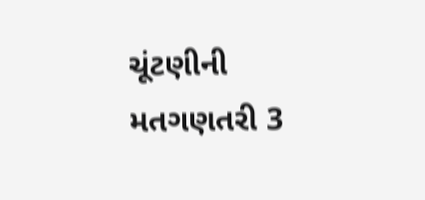ચૂંટણીની મતગણતરી 3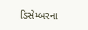ડિસેમ્બરના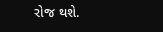રોજ થશે.